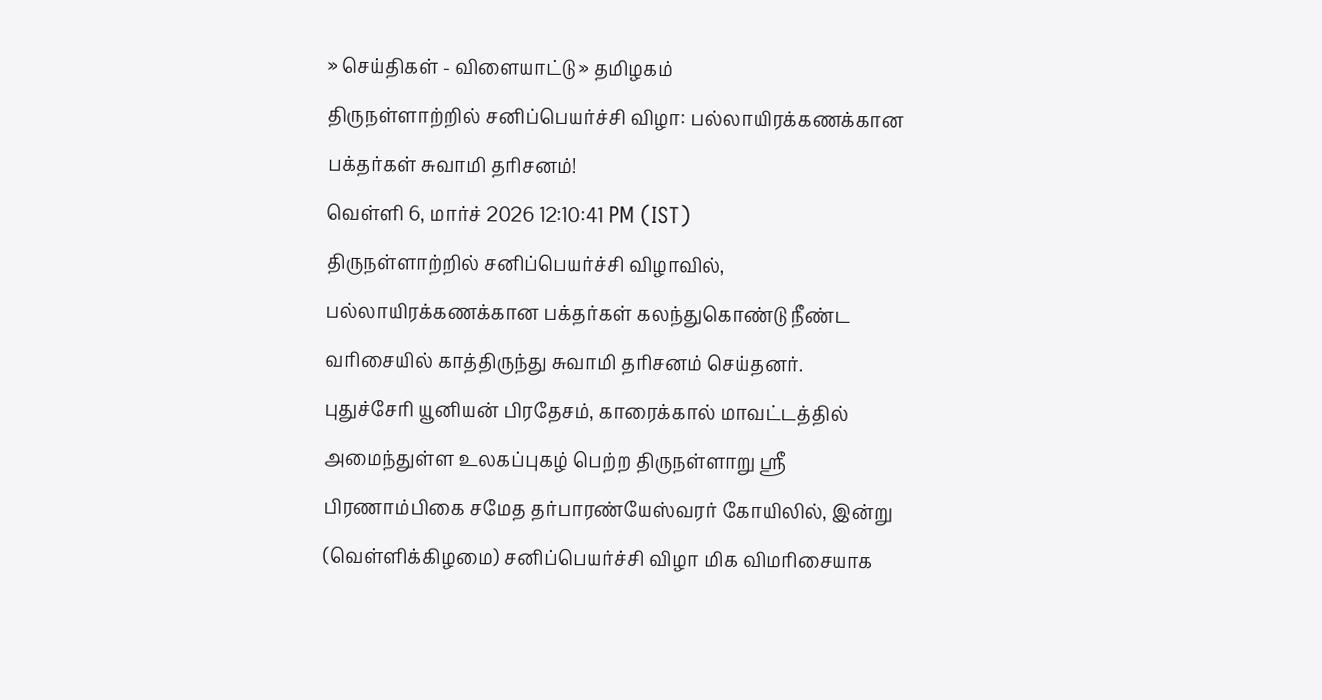» செய்திகள் - விளையாட்டு » தமிழகம்
திருநள்ளாற்றில் சனிப்பெயர்ச்சி விழா: பல்லாயிரக்கணக்கான பக்தர்கள் சுவாமி தரிசனம்!
வெள்ளி 6, மார்ச் 2026 12:10:41 PM (IST)
திருநள்ளாற்றில் சனிப்பெயர்ச்சி விழாவில், பல்லாயிரக்கணக்கான பக்தர்கள் கலந்துகொண்டு நீண்ட வரிசையில் காத்திருந்து சுவாமி தரிசனம் செய்தனர்.
புதுச்சேரி யூனியன் பிரதேசம், காரைக்கால் மாவட்டத்தில் அமைந்துள்ள உலகப்புகழ் பெற்ற திருநள்ளாறு ஸ்ரீ பிரணாம்பிகை சமேத தர்பாரண்யேஸ்வரர் கோயிலில், இன்று (வெள்ளிக்கிழமை) சனிப்பெயர்ச்சி விழா மிக விமரிசையாக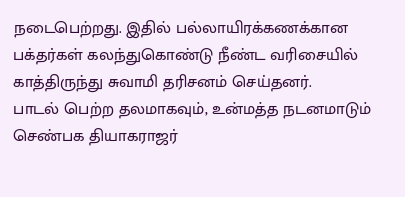நடைபெற்றது. இதில் பல்லாயிரக்கணக்கான பக்தர்கள் கலந்துகொண்டு நீண்ட வரிசையில் காத்திருந்து சுவாமி தரிசனம் செய்தனர்.
பாடல் பெற்ற தலமாகவும், உன்மத்த நடனமாடும் செண்பக தியாகராஜர்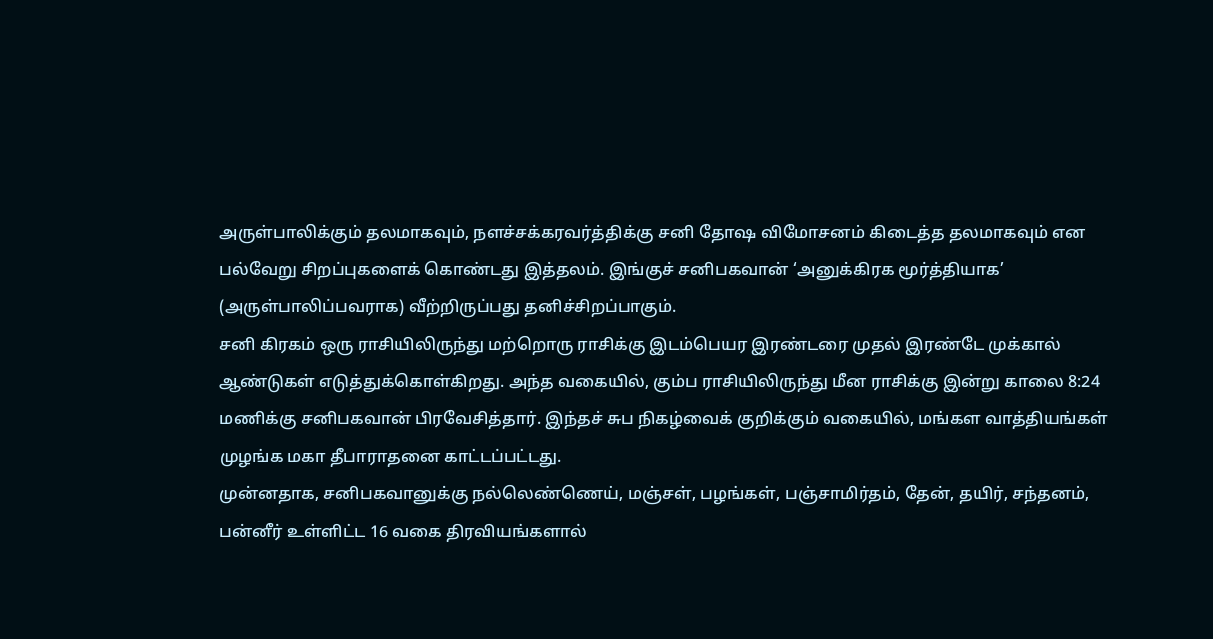அருள்பாலிக்கும் தலமாகவும், நளச்சக்கரவர்த்திக்கு சனி தோஷ விமோசனம் கிடைத்த தலமாகவும் என பல்வேறு சிறப்புகளைக் கொண்டது இத்தலம். இங்குச் சனிபகவான் ‘அனுக்கிரக மூர்த்தியாக’ (அருள்பாலிப்பவராக) வீற்றிருப்பது தனிச்சிறப்பாகும்.
சனி கிரகம் ஒரு ராசியிலிருந்து மற்றொரு ராசிக்கு இடம்பெயர இரண்டரை முதல் இரண்டே முக்கால் ஆண்டுகள் எடுத்துக்கொள்கிறது. அந்த வகையில், கும்ப ராசியிலிருந்து மீன ராசிக்கு இன்று காலை 8:24 மணிக்கு சனிபகவான் பிரவேசித்தார். இந்தச் சுப நிகழ்வைக் குறிக்கும் வகையில், மங்கள வாத்தியங்கள் முழங்க மகா தீபாராதனை காட்டப்பட்டது.
முன்னதாக, சனிபகவானுக்கு நல்லெண்ணெய், மஞ்சள், பழங்கள், பஞ்சாமிர்தம், தேன், தயிர், சந்தனம், பன்னீர் உள்ளிட்ட 16 வகை திரவியங்களால்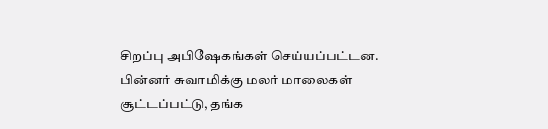சிறப்பு அபிஷேகங்கள் செய்யப்பட்டன. பின்னர் சுவாமிக்கு மலர் மாலைகள் சூட்டப்பட்டு, தங்க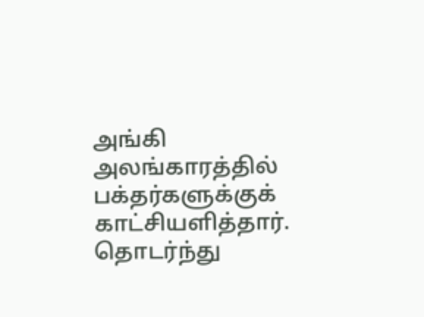அங்கி அலங்காரத்தில் பக்தர்களுக்குக் காட்சியளித்தார். தொடர்ந்து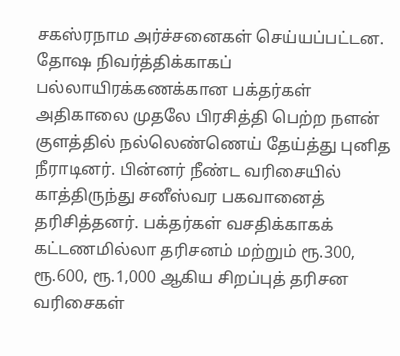சகஸ்ரநாம அர்ச்சனைகள் செய்யப்பட்டன.
தோஷ நிவர்த்திக்காகப் பல்லாயிரக்கணக்கான பக்தர்கள் அதிகாலை முதலே பிரசித்தி பெற்ற நளன் குளத்தில் நல்லெண்ணெய் தேய்த்து புனித நீராடினர். பின்னர் நீண்ட வரிசையில் காத்திருந்து சனீஸ்வர பகவானைத் தரிசித்தனர். பக்தர்கள் வசதிக்காகக் கட்டணமில்லா தரிசனம் மற்றும் ரூ.300, ரூ.600, ரூ.1,000 ஆகிய சிறப்புத் தரிசன வரிசைகள்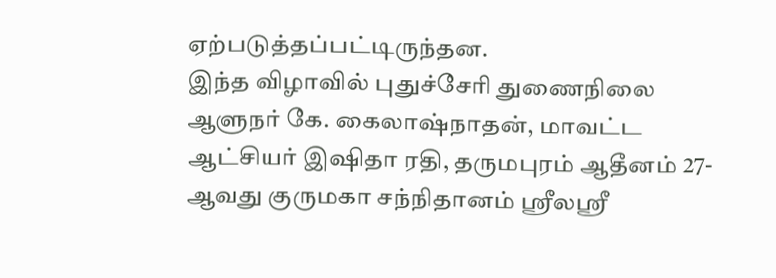ஏற்படுத்தப்பட்டிருந்தன.
இந்த விழாவில் புதுச்சேரி துணைநிலை ஆளுநர் கே. கைலாஷ்நாதன், மாவட்ட ஆட்சியர் இஷிதா ரதி, தருமபுரம் ஆதீனம் 27-ஆவது குருமகா சந்நிதானம் ஸ்ரீலஸ்ரீ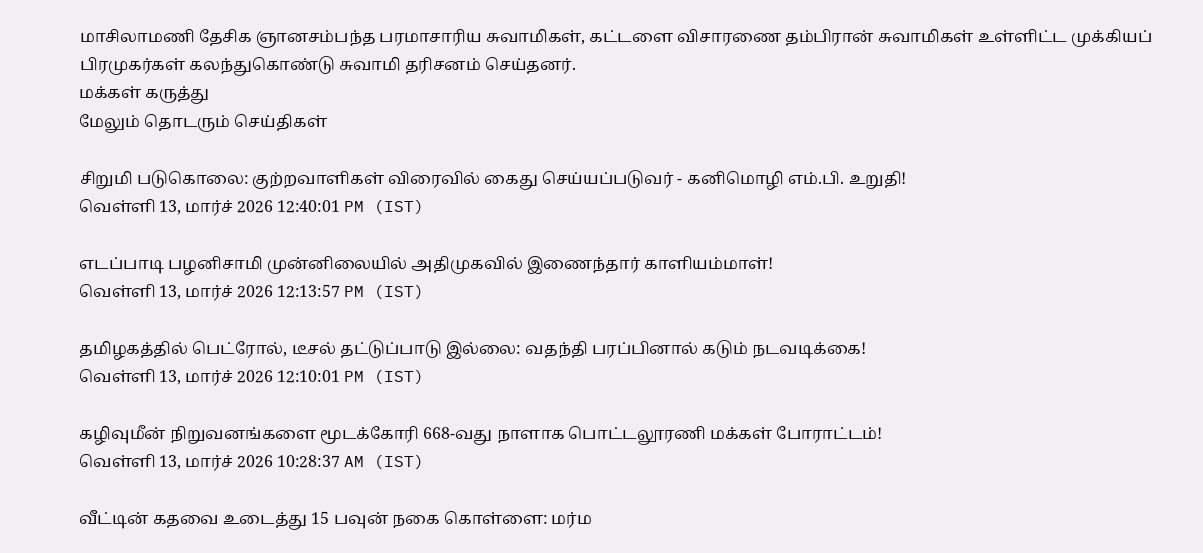மாசிலாமணி தேசிக ஞானசம்பந்த பரமாசாரிய சுவாமிகள், கட்டளை விசாரணை தம்பிரான் சுவாமிகள் உள்ளிட்ட முக்கியப் பிரமுகர்கள் கலந்துகொண்டு சுவாமி தரிசனம் செய்தனர்.
மக்கள் கருத்து
மேலும் தொடரும் செய்திகள்

சிறுமி படுகொலை: குற்றவாளிகள் விரைவில் கைது செய்யப்படுவர் - கனிமொழி எம்.பி. உறுதி!
வெள்ளி 13, மார்ச் 2026 12:40:01 PM (IST)

எடப்பாடி பழனிசாமி முன்னிலையில் அதிமுகவில் இணைந்தார் காளியம்மாள்!
வெள்ளி 13, மார்ச் 2026 12:13:57 PM (IST)

தமிழகத்தில் பெட்ரோல், டீசல் தட்டுப்பாடு இல்லை: வதந்தி பரப்பினால் கடும் நடவடிக்கை!
வெள்ளி 13, மார்ச் 2026 12:10:01 PM (IST)

கழிவுமீன் நிறுவனங்களை மூடக்கோரி 668-வது நாளாக பொட்டலூரணி மக்கள் போராட்டம்!
வெள்ளி 13, மார்ச் 2026 10:28:37 AM (IST)

வீட்டின் கதவை உடைத்து 15 பவுன் நகை கொள்ளை: மர்ம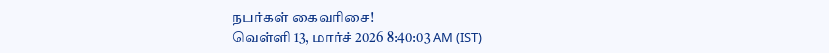நபர்கள் கைவரிசை!
வெள்ளி 13, மார்ச் 2026 8:40:03 AM (IST)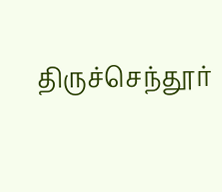திருச்செந்தூர்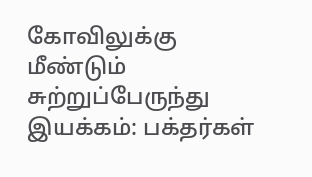கோவிலுக்கு மீண்டும் சுற்றுப்பேருந்து இயக்கம்: பக்தர்கள்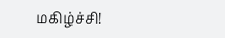மகிழ்ச்சி!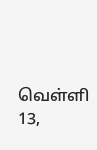வெள்ளி 13,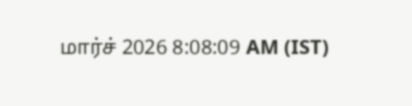மார்ச் 2026 8:08:09 AM (IST)